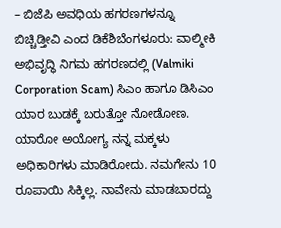– ಬಿಜೆಪಿ ಅವಧಿಯ ಹಗರಣಗಳನ್ನೂ ಬಿಚ್ಚಿಡ್ತೀವಿ ಎಂದ ಡಿಕೆಶಿಬೆಂಗಳೂರು: ವಾಲ್ಮೀಕಿ ಅಭಿವೃದ್ಧಿ ನಿಗಮ ಹಗರಣದಲ್ಲಿ (Valmiki Corporation Scam) ಸಿಎಂ ಹಾಗೂ ಡಿಸಿಎಂ ಯಾರ ಬುಡಕ್ಕೆ ಬರುತ್ತೋ ನೋಡೋಣ. ಯಾರೋ ಅಯೋಗ್ಯ ನನ್ನ ಮಕ್ಕಳು ಅಧಿಕಾರಿಗಳು ಮಾಡಿರೋದು. ನಮಗೇನು 10 ರೂಪಾಯಿ ಸಿಕ್ಕಿಲ್ಲ. ನಾವೇನು ಮಾಡಬಾರದ್ದು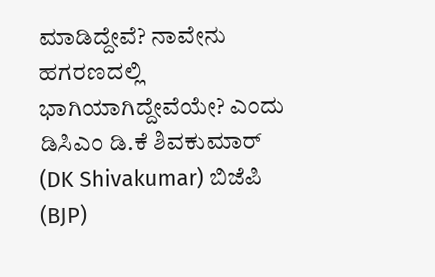ಮಾಡಿದ್ದೇವೆ? ನಾವೇನು ಹಗರಣದಲ್ಲಿ ಭಾಗಿಯಾಗಿದ್ದೇವೆಯೇ? ಎಂದು ಡಿಸಿಎಂ ಡಿ.ಕೆ ಶಿವಕುಮಾರ್ (DK Shivakumar) ಬಿಜೆಪಿ (BJP)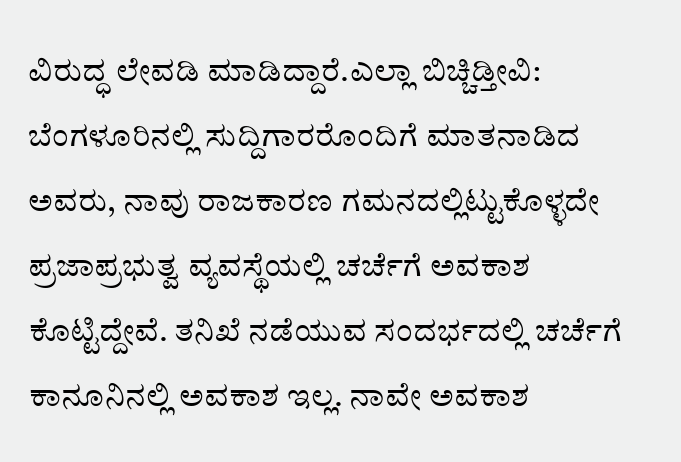ವಿರುದ್ಧ ಲೇವಡಿ ಮಾಡಿದ್ದಾರೆ.ಎಲ್ಲಾ ಬಿಚ್ಚಿಡ್ತೀವಿ:
ಬೆಂಗಳೂರಿನಲ್ಲಿ ಸುದ್ದಿಗಾರರೊಂದಿಗೆ ಮಾತನಾಡಿದ ಅವರು, ನಾವು ರಾಜಕಾರಣ ಗಮನದಲ್ಲಿಟ್ಟುಕೊಳ್ಳದೇ ಪ್ರಜಾಪ್ರಭುತ್ವ ವ್ಯವಸ್ಥೆಯಲ್ಲಿ ಚರ್ಚೆಗೆ ಅವಕಾಶ ಕೊಟ್ಟಿದ್ದೇವೆ. ತನಿಖೆ ನಡೆಯುವ ಸಂದರ್ಭದಲ್ಲಿ ಚರ್ಚೆಗೆ ಕಾನೂನಿನಲ್ಲಿ ಅವಕಾಶ ಇಲ್ಲ. ನಾವೇ ಅವಕಾಶ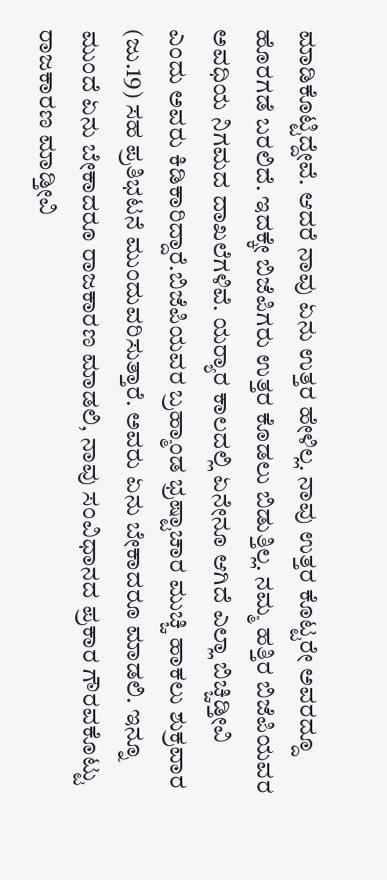ಮಾಡಿಕೊಟ್ಟಿದ್ದೇವೆ. ಆದರೆ ನಾವು ಏನು ಉತ್ತರ ಹೇಳಿಲ್ಲ. ನಾವು ಉತ್ತರ ಕೊಟ್ಟರೇ ಅವರದ್ದೂ ಹೊರಗಡೆ ಬರಲಿದೆ. ಇದಕ್ಕೇ ಬಿಜೆಪಿಗರು ಉತ್ತರ ಕೊಡಲು ಬಿಡುತ್ತಿಲ್ಲ. ನಮ್ಮ ಹತ್ತಿರ ಬಿಜೆಪಿಯವರ ಅವಧಿಯ ನಿಗಮದ ದಾಖಲೆಗಳಿವೆ. ಯರ‍್ಯಾರ ಕಾಲದಲ್ಲಿ ಏನೇನೂ ಆಗಿದೆ ಎಲ್ಲಾ ಬಿಚ್ಚಿಡ್ತೀವಿ ಎಂದು ಅವರು ಕಿಡಿಕಾರಿದ್ದಾರೆ.ಬಿಜೆಪಿಯವರ ಬ್ರಹ್ಮಾಂಡ ಭ್ರಷ್ಟಾಚಾರ ಮುಚ್ಚಿ ಹಾಕಲು ಶುಕ್ರವಾರ (ಜು.19) ಸಹ ಪ್ರತಿಭಟನೆ ಮುಂದುವರಿಸುತ್ತಾರೆ. ಅವರು ಏನು ಬೇಕಾದರೂ ಮಾಡಲಿ. ಇನ್ನೂ ಮುಂದೆ ಏನು ಬೇಕಾದರೂ ರಾಜಕಾರಣ ಮಾಡಲಿ, ನಾವು ಸಂವಿಧಾನದ ಪ್ರಕಾರ ಗೌರವಕೊಟ್ಟು ರಾಜಕಾರಣ ಮಾಡ್ತೀವಿ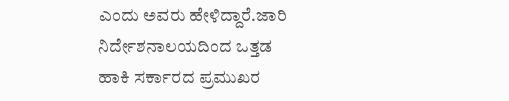ಎಂದು ಅವರು ಹೇಳಿದ್ದಾರೆ.ಜಾರಿ ನಿರ್ದೇಶನಾಲಯದಿಂದ ಒತ್ತಡ ಹಾಕಿ ಸರ್ಕಾರದ ಪ್ರಮುಖರ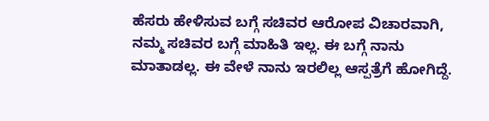ಹೆಸರು ಹೇಳಿಸುವ ಬಗ್ಗೆ ಸಚಿವರ ಆರೋಪ ವಿಚಾರವಾಗಿ, ನಮ್ಮ ಸಚಿವರ ಬಗ್ಗೆ ಮಾಹಿತಿ ಇಲ್ಲ. ಈ ಬಗ್ಗೆ ನಾನು ಮಾತಾಡಲ್ಲ. ಈ ವೇಳೆ ನಾನು ಇರಲಿಲ್ಲ ಆಸ್ಪತ್ರೆಗೆ ಹೋಗಿದ್ದೆ.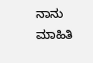ನಾನು ಮಾಹಿತಿ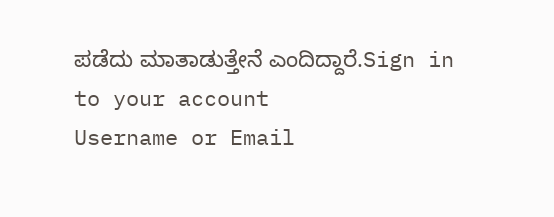ಪಡೆದು ಮಾತಾಡುತ್ತೇನೆ ಎಂದಿದ್ದಾರೆ.Sign in to your account
Username or Email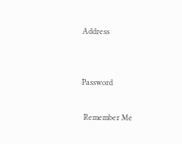Address


Password

 Remember Me